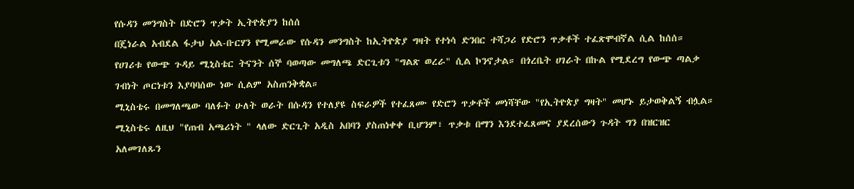የሱዳን መንግስት በድሮን ጥቃት ኢትዮጵያን ከሰሰ
በጄነራል አብደል ፋታህ አል-ቡርሃን የሚመራው የሱዳን መንግስት ከኢትዮጵያ ግዛት የተነሳ ድንበር ተሻጋሪ የድሮን ጥቃቶች ተፈጽሞብኛል ሲል ከሰሰ። የሀገሪቱ የውጭ ጉዳይ ሚኒስቴር ትናንት ሰኞ ባወጣው መግለጫ ድርጊቱን "ግልጽ ወረራ" ሲል ኮንኖታል። በጎረቤት ሀገራት በኩል የሚደረግ የውጭ ጣልቃ ገብነት ጦርነቱን እያባባሰው ነው ሲልም አስጠንቅቋል።
ሚኒስቴሩ በመግለጫው ባለፉት ሁለት ወራት በሱዳን የተለያዩ ስፍራዎች የተፈጸሙ የድሮን ጥቃቶች መነሻቸው "የኢትዮጵያ ግዛት" መሆኑ ይታወቅልኝ ብሏል። ሚኒስቴሩ ለዚህ "የጠብ አጫሪነት " ላለው ድርጊት አዲስ አበባን ያስጠነቀቀ ቢሆንም፣ ጥቃቱ በማን እንደተፈጸመና ያደረሰውን ጉዳት ግን በዝርዝር አለመገለጹን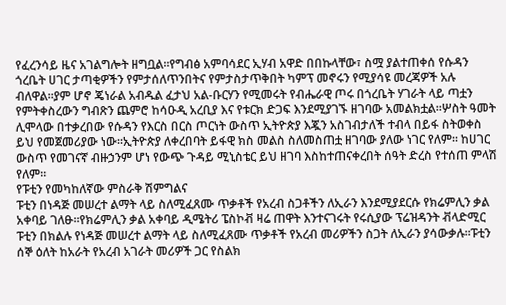የፈረንሳይ ዜና አገልግሎት ዘግቧል።የግብፅ አምባሳደር ኢሃብ አዋድ በበኩላቸው፣ ስሟ ያልተጠቀሰ የሱዳን ጎረቤት ሀገር ታጣቂዎችን የምታሰለጥንበትና የምታስታጥቅበት ካምፕ መኖሩን የሚያሳዩ መረጃዎች አሉ ብለዋል።ያም ሆኖ ጄነራል አብዱል ፈታህ አል-ቡርሃን የሚመሩት የብሔራዊ ጦሩ በጎረቤት ሃገራት ላይ ጣቷን የምትቀስረውን ግብጽን ጨምሮ ከሳዑዲ አረቢያ እና የቱርክ ድጋፍ እንደሚያገኙ ዘገባው አመልክቷል።ሦስት ዓመት ሊሞላው በተቃረበው የሱዳን የእርስ በርስ ጦርነት ውስጥ ኢትዮጵያ እጇን አስገብታለች ተብላ በይፋ ስትወቀስ ይህ የመጀመሪያው ነው።ኢትዮጵያ ለቀረበባት ይፋዊ ክስ መልስ ስለመስጠቷ ዘገባው ያለው ነገር የለም። ከሀገር ውስጥ የመገናኛ ብዙኃንም ሆነ የውጭ ጉዳይ ሚኒስቴር ይህ ዘገባ እስከተጠናቀረበት ሰዓት ድረስ የተሰጠ ምላሽ የለም።
የፑቲን የመካከለኛው ምስራቅ ሽምግልና
ፑቲን በነዳጅ መሠረተ ልማት ላይ ስለሚፈጸሙ ጥቃቶች የአረብ ስጋቶችን ለኢራን እንደሚያደርሱ የክሬምሊን ቃል አቀባይ ገለፁ።የክሬምሊን ቃል አቀባይ ዲሜትሪ ፔስኮቭ ዛሬ ጠዋት እንተናገሩት የሩሲያው ፕሬዝዳንት ቭላድሚር ፑቲን በክልሉ የነዳጅ መሠረተ ልማት ላይ ስለሚፈጸሙ ጥቃቶች የአረብ መሪዎችን ስጋት ለኢራን ያሳውቃሉ።ፑቲን ሰኞ ዕለት ከአራት የአረብ አገራት መሪዎች ጋር የስልክ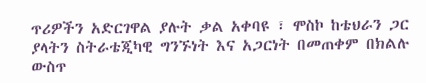ጥሪዎችን አድርገዋል ያሉት ቃል አቀባዩ ፣ ሞስኮ ከቴህራን ጋር ያላትን ስትራቴጂካዊ ግንኙነት እና አጋርነት በመጠቀም በክልሉ ውስጥ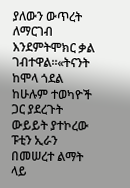ያለውን ውጥረት ለማርገብ እንደምትሞክር ቃል ገብተዋል።«ትናንት ከሞላ ጎደል ከሁሉም ተወካዮች ጋር ያደረጉት ውይይት ያተኮረው ፑቲን ኢራን በመሠረተ ልማት ላይ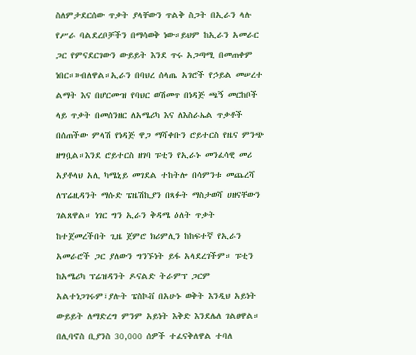ስለምታደርሰው ጥቃት ያላቸውን ጥልቅ ስጋት በኢራን ላሉ የሥራ ባልደረቦቻችን በማሳወቅ ነው።ይህም ከኢራን አመራር ጋር የምናደርገውን ውይይት እንደ ጥሩ አጋጣሚ በመጠቀም ነበር።»ብለዋል።ኢራን በባህረ ሰላጤ አገሮች የኃይል መሠረተ ልማት እና በሆርሙዝ የባህር ወሽመጥ በነዳጅ ጫኝ መርከቦች ላይ ጥቃት በመሰንዘር ለአሜሪካ እና ለእስራኤል ጥቃቶች በሰጠችው ምላሽ የነዳጅ ዋጋ ማሻቀቡን ሮይተርስ የዜና ምንጭ ዘግቧል።እንደ ሮይተርስ ዘገባ ፑቲን የኢራኑ መንፈሳዊ መሪ አያቶላህ አሊ ካሜኒይ መገደል ተከትሎ በሳምንቱ መጨረሻ ለፕሬዚዳንት ማሱድ ፔዜሽኪያን በጻፉት ማስታወሻ ሀዘናቸውን ገልጸዋል። ነገር ግን ኢራን ቅዳሜ ዕለት ጥቃት ከተጀመረችበት ጊዜ ጀምሮ ክሪምሊን ከከፍተኛ የኢራን አመራሮች ጋር ያለውን ግንኙነት ይፋ አላደረገችም። ፑቲን ከአሜሪካ ፕሬዝዳንት ዶናልድ ትራምፕ ጋርም አልተነጋገሩም፣ያሉት ፔስኮቭ በአሁኑ ወቅት እንዲህ አይነት ውይይት ለማድረግ ምንም አይነት እቅድ እንደሌለ ገልፀዋል።
በሊባኖስ ቢያንስ 30,000 ሰዎች ተፈናቅለዋል ተባለ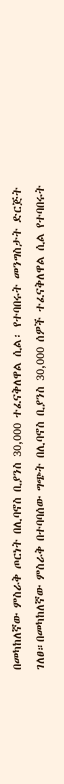በመካከለኛው ምስራቅ ጦርነት በሊባኖስ ቢያንስ 30,000 ተፈናቅለዋል ሲል፡ የተባበሩት መንግስታት ድርጅት ገለፀ።በመካከለኛው ምስራቅ በተባባሰው ግጭት በሊባኖስ ቢያንስ 30,000 ሰዎች ተፈናቅለዋል ሲል የተባበሩት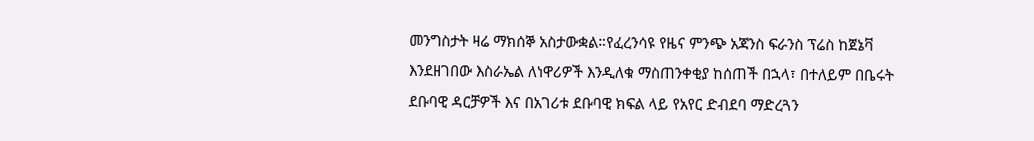መንግስታት ዛሬ ማክሰኞ አስታውቋል።የፈረንሳዩ የዜና ምንጭ አጃንስ ፍራንስ ፕሬስ ከጀኔቫ እንደዘገበው እስራኤል ለነዋሪዎች እንዲለቁ ማስጠንቀቂያ ከሰጠች በኋላ፣ በተለይም በቤሩት ደቡባዊ ዳርቻዎች እና በአገሪቱ ደቡባዊ ክፍል ላይ የአየር ድብደባ ማድረጓን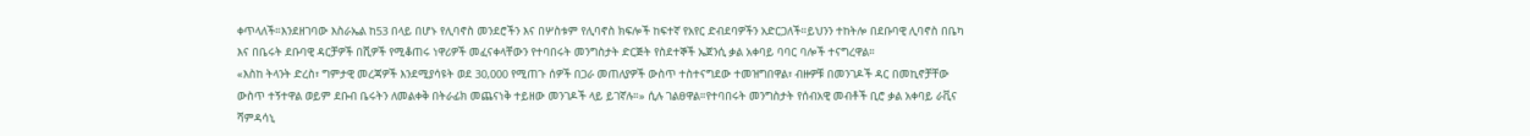ቀጥላለች።እንደዘገባው እስራኤል ከ53 በላይ በሆኑ የሊባኖስ መንደሮችን እና በሦስቱም የሊባኖስ ክፍሎች ከፍተኛ የአየር ድብደባዎችን አድርጋለች።ይህንን ተከትሎ በደቡባዊ ሊባኖስ በቤካ እና በቤሩት ደቡባዊ ዳርቻዎች በሺዎች የሚቆጠሩ ነዋሪዎች መፈናቀላቸውን የተባበሩት መንግስታት ድርጅት የስደተኞች ኤጀንሲ ቃል አቀባይ ባባር ባሎች ተናግረዋል።
«እስከ ትላንት ድረስ፣ ግምታዊ መረጃዎች እንደሚያሳዩት ወደ 30,000 የሚጠጉ ሰዎች በጋራ መጠለያዎች ውስጥ ተስተናግደው ተመዝግበዋል፣ ብዙዎቹ በመንገዶች ዳር በመኪኖቻቸው ውስጥ ተኝተዋል ወይም ደቡብ ቤሩትን ለመልቀቅ በትራፊክ መጨናነቅ ተይዘው መንገዶች ላይ ይገኛሉ።» ሲሉ ገልፀዋል።የተባበሩት መንግስታት የሰብአዊ መብቶች ቢሮ ቃል አቀባይ ራቪና ሻምዳሳኒ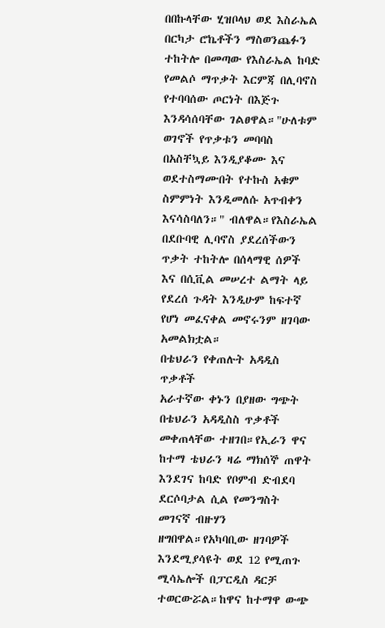በበኩላቸው ሂዝቦላህ ወደ እስራኤል በርካታ ሮኬቶችን ማስወንጨፉን ተከትሎ በመጣው የእስራኤል ከባድ የመልሶ ማጥቃት እርምጃ በሊባኖስ የተባባሰው ጦርነት በእጅጉ እንዳሳሰባቸው ገልፀዋል።"ሁለቱም ወገኖች የጥቃቱን መባባስ በአስቸኳይ እንዲያቆሙ እና ወደተስማሙበት የተኩስ አቁም ስምምነት እንዲመለሱ አጥብቀን እናሳስባለን።" ብለዋል።የእስራኤል በደቡባዊ ሊባኖስ ያደረሰችውን ጥቃት ተከትሎ በሰላማዊ ሰዎች እና በሲቪል መሠረተ ልማት ላይ የደረሰ ጉዳት እንዲሁም ከፍተኛ የሆነ መፈናቀል መኖሩንም ዘገባው አመልክቷል።
በቴህራን የቀጠሉት አዳዲስ ጥቃቶች
አራተኛው ቀኑን በያዘው ግጭት በቴህራን አዳዲስስ ጥቃቶች መቀጠላቸው ተዘገበ።የኢራን ዋና ከተማ ቴህራን ዛሬ ማክሰኞ ጠዋት እንደገና ከባድ የቦምብ ድብደባ ደርሶባታል ሲል የመንግስት መገናኛ ብዙሃን ዘግበዋል።የአካባቢው ዘገባዎች እንደሚያሳዩት ወደ 12 የሚጠጉ ሚሳኤሎች በፓርዲስ ዳርቻ ተወርውሯል።ከዋና ከተማዋ ውጭ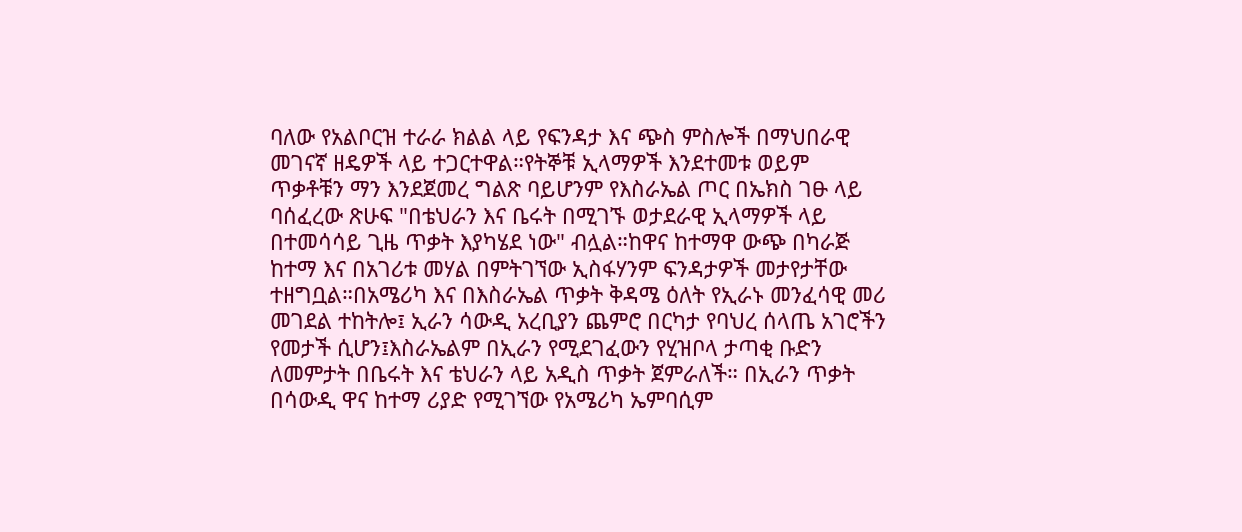ባለው የአልቦርዝ ተራራ ክልል ላይ የፍንዳታ እና ጭስ ምስሎች በማህበራዊ መገናኛ ዘዴዎች ላይ ተጋርተዋል።የትኞቹ ኢላማዎች እንደተመቱ ወይም ጥቃቶቹን ማን እንደጀመረ ግልጽ ባይሆንም የእስራኤል ጦር በኤክስ ገፁ ላይ ባሰፈረው ጽሁፍ "በቴህራን እና ቤሩት በሚገኙ ወታደራዊ ኢላማዎች ላይ በተመሳሳይ ጊዜ ጥቃት እያካሄደ ነው" ብሏል።ከዋና ከተማዋ ውጭ በካራጅ ከተማ እና በአገሪቱ መሃል በምትገኘው ኢስፋሃንም ፍንዳታዎች መታየታቸው ተዘግቧል።በአሜሪካ እና በእስራኤል ጥቃት ቅዳሜ ዕለት የኢራኑ መንፈሳዊ መሪ መገደል ተከትሎ፤ ኢራን ሳውዲ አረቢያን ጨምሮ በርካታ የባህረ ሰላጤ አገሮችን የመታች ሲሆን፤እስራኤልም በኢራን የሚደገፈውን የሂዝቦላ ታጣቂ ቡድን ለመምታት በቤሩት እና ቴህራን ላይ አዲስ ጥቃት ጀምራለች። በኢራን ጥቃት በሳውዲ ዋና ከተማ ሪያድ የሚገኘው የአሜሪካ ኤምባሲም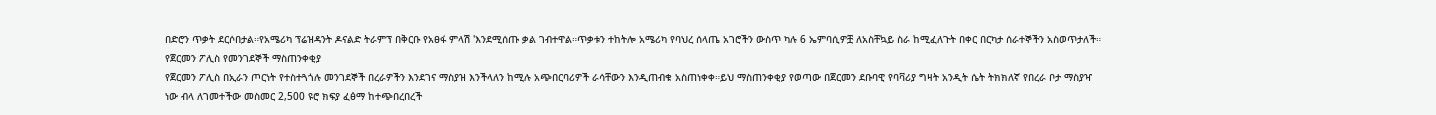በድሮን ጥቃት ደርሶበታል።የአሜሪካ ፕሬዝዳንት ዶናልድ ትራምፕ በቅርቡ የአፀፋ ምላሽ 'እንደሚሰጡ ቃል ገብተዋል።ጥቃቱን ተከትሎ አሜሪካ የባህረ ሰላጤ አገሮችን ውስጥ ካሉ 6 ኤምባሲዎቿ ለአስቸኳይ ስራ ከሚፈለጉት በቀር በርካታ ሰራተኞችን አስወጥታለች።
የጀርመን ፖሊስ የመንገደኞች ማስጠንቀቂያ
የጀርመን ፖሊስ በኢራን ጦርነት የተስተጓጎሉ መንገደኞች በረራዎችን እንደገና ማስያዝ እንችላለን ከሚሉ አጭበርባሪዎች ራሳቸውን እንዲጠብቁ አስጠነቀቀ።ይህ ማስጠንቀቂያ የወጣው በጀርመን ደቡባዊ የባቫሪያ ግዛት አንዲት ሴት ትክክለኛ የበረራ ቦታ ማስያዣ ነው ብላ ለገመተችው መስመር 2,500 ዩሮ ክፍያ ፈፅማ ከተጭበረበረች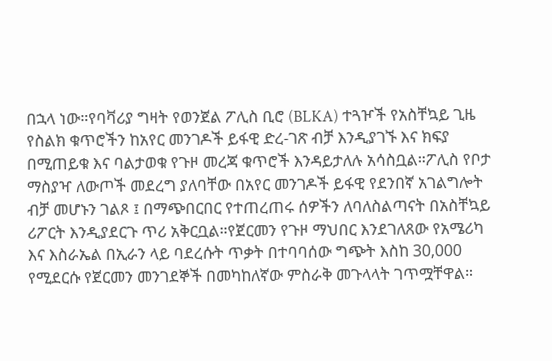በኋላ ነው።የባቫሪያ ግዛት የወንጀል ፖሊስ ቢሮ (BLKA) ተጓዦች የአስቸኳይ ጊዜ የስልክ ቁጥሮችን ከአየር መንገዶች ይፋዊ ድረ-ገጽ ብቻ እንዲያገኙ እና ክፍያ በሚጠይቁ እና ባልታወቁ የጉዞ መረጃ ቁጥሮች እንዳይታለሉ አሳስቧል።ፖሊስ የቦታ ማስያዣ ለውጦች መደረግ ያለባቸው በአየር መንገዶች ይፋዊ የደንበኛ አገልግሎት ብቻ መሆኑን ገልጾ ፤ በማጭበርበር የተጠረጠሩ ሰዎችን ለባለስልጣናት በአስቸኳይ ሪፖርት እንዲያደርጉ ጥሪ አቅርቧል።የጀርመን የጉዞ ማህበር እንደገለጸው የአሜሪካ እና እስራኤል በኢራን ላይ ባደረሱት ጥቃት በተባባሰው ግጭት እስከ 30,000 የሚደርሱ የጀርመን መንገደኞች በመካከለኛው ምስራቅ መጉላላት ገጥሟቸዋል።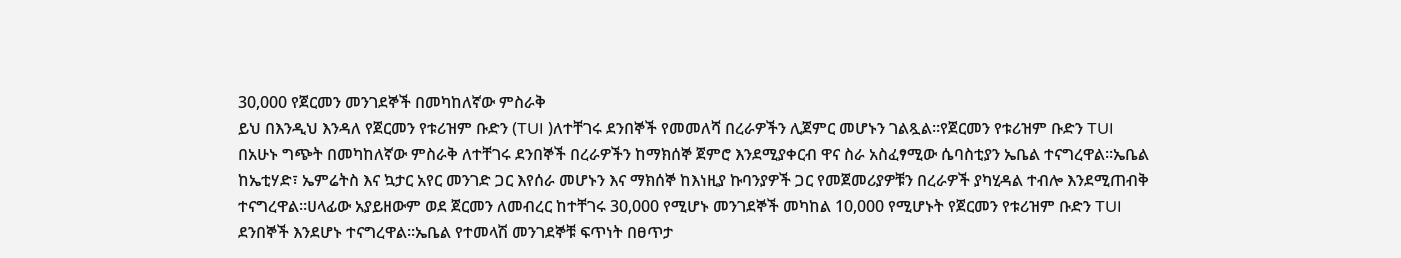30,000 የጀርመን መንገደኞች በመካከለኛው ምስራቅ
ይህ በእንዲህ እንዳለ የጀርመን የቱሪዝም ቡድን (TUI )ለተቸገሩ ደንበኞች የመመለሻ በረራዎችን ሊጀምር መሆኑን ገልጿል።የጀርመን የቱሪዝም ቡድን TUI በአሁኑ ግጭት በመካከለኛው ምስራቅ ለተቸገሩ ደንበኞች በረራዎችን ከማክሰኞ ጀምሮ እንደሚያቀርብ ዋና ስራ አስፈፃሚው ሴባስቲያን ኤቤል ተናግረዋል።ኤቤል ከኤቲሃድ፣ ኤምሬትስ እና ኳታር አየር መንገድ ጋር እየሰራ መሆኑን እና ማክሰኞ ከእነዚያ ኩባንያዎች ጋር የመጀመሪያዎቹን በረራዎች ያካሂዳል ተብሎ እንደሚጠብቅ ተናግረዋል።ሀላፊው አያይዘውም ወደ ጀርመን ለመብረር ከተቸገሩ 30,000 የሚሆኑ መንገደኞች መካከል 10,000 የሚሆኑት የጀርመን የቱሪዝም ቡድን TUI ደንበኞች እንደሆኑ ተናግረዋል።ኤቤል የተመላሽ መንገደኞቹ ፍጥነት በፀጥታ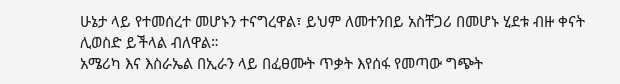ሁኔታ ላይ የተመሰረተ መሆኑን ተናግረዋል፣ ይህም ለመተንበይ አስቸጋሪ በመሆኑ ሂደቱ ብዙ ቀናት ሊወስድ ይችላል ብለዋል።
አሜሪካ እና እስራኤል በኢራን ላይ በፈፀሙት ጥቃት እየሰፋ የመጣው ግጭት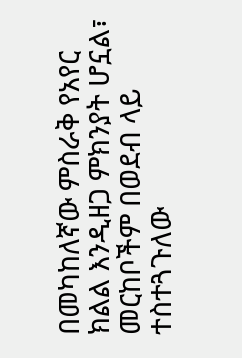በመካከለኛው ምስራቅ የአየር ክልል እንዲዘጋ ምክንያት ሆኗል፣ መርከቦችም በወደብ ላይ ተስተጓጉለው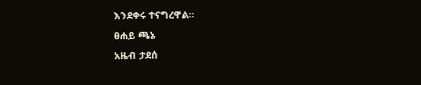እንደቀሩ ተናግረዋል።
ፀሐይ ጫኔ
አዜብ ታደሰ